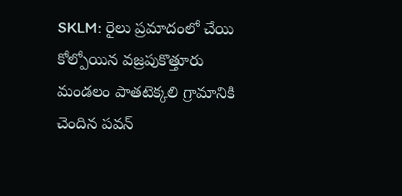SKLM: రైలు ప్రమాదంలో చేయి కోల్పోయిన వజ్రపుకొత్తూరు మండలం పాతటెక్కలి గ్రామానికి చెందిన పవన్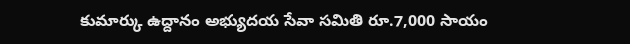కుమార్కు ఉద్దానం అభ్యుదయ సేవా సమితి రూ.7,000 సాయం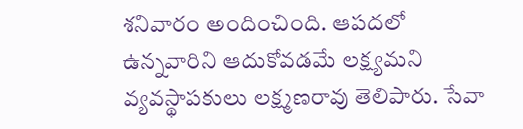శనివారం అందించింది. ఆపదలో ఉన్నవారిని ఆదుకోవడమే లక్ష్యమని వ్యవస్థాపకులు లక్ష్మణరావు తెలిపారు. సేవా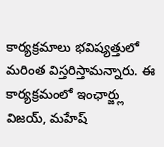కార్యక్రమాలు భవిష్యత్తులో మరింత విస్తరిస్తామన్నారు. ఈ కార్యక్రమంలో ఇంఛార్జ్లు విజయ్, మహేష్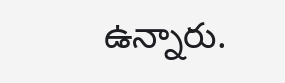ఉన్నారు.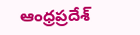ఆంధ్రప్రదేశ్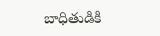బాధితుడికి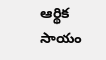ఆర్థిక సాయం